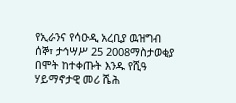የኢራንና የሳዑዲ አረቢያ ዉዝግብ
ሰኞ፣ ታኅሣሥ 25 2008ማስታወቂያ
በሞት ከተቀጡት እንዱ የሺዓ ሃይማኖታዊ መሪ ሼሕ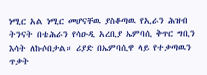ነሚር አል ነሚር መሆናቸዉ ያስቆጣዉ የኢራን ሕዝብ ትንናት በቴሕራን የሳዑዲ አረቢያ ኤምባሲ ቅጥር ግቢን እሳት ለኩሶበታል። ሪያድ በኤምባሲዋ ላይ የተቃጣዉን ጥቃት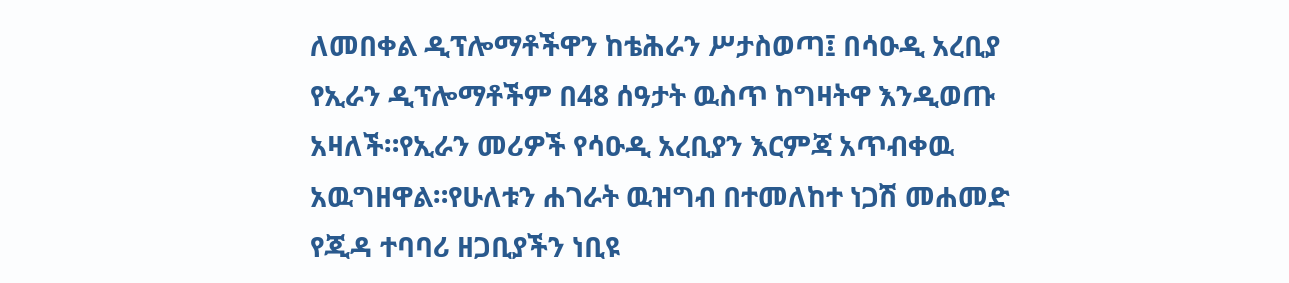ለመበቀል ዲፕሎማቶችዋን ከቴሕራን ሥታስወጣ፤ በሳዑዲ አረቢያ የኢራን ዲፕሎማቶችም በ48 ሰዓታት ዉስጥ ከግዛትዋ እንዲወጡ አዛለች።የኢራን መሪዎች የሳዑዲ አረቢያን እርምጃ አጥብቀዉ አዉግዘዋል።የሁለቱን ሐገራት ዉዝግብ በተመለከተ ነጋሽ መሐመድ የጂዳ ተባባሪ ዘጋቢያችን ነቢዩ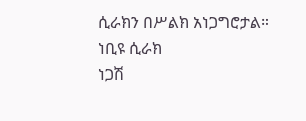ሲራክን በሥልክ አነጋግሮታል።
ነቢዩ ሲራክ
ነጋሽ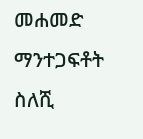መሐመድ
ማንተጋፍቶት ስለሺ